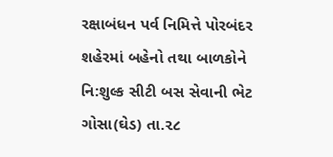રક્ષાબંધન પર્વ નિમિત્તે પોરબંદર શહેરમાં બહેનો તથા બાળકોને નિ:શુલ્ક સીટી બસ સેવાની ભેટ
ગોસા(ઘેડ) તા.૨૮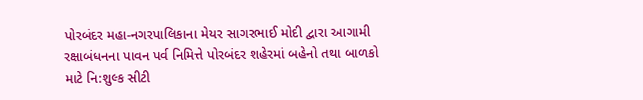પોરબંદર મહા-નગરપાલિકાના મેયર સાગરભાઈ મોદી દ્વારા આગામી રક્ષાબંધનના પાવન પર્વ નિમિત્તે પોરબંદર શહેરમાં બહેનો તથા બાળકો માટે નિ:શુલ્ક સીટી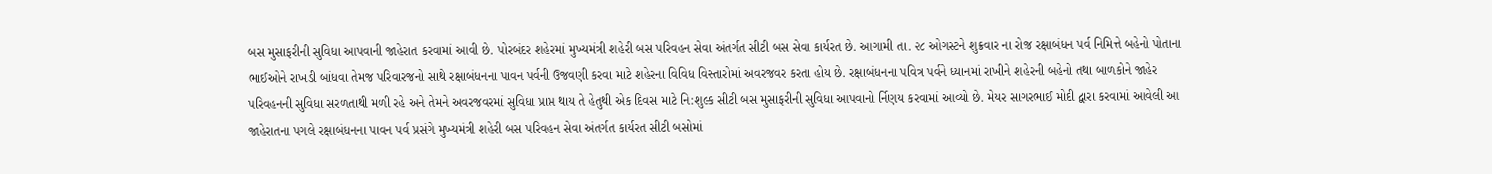બસ મુસાફરીની સુવિધા આપવાની જાહેરાત કરવામાં આવી છે. પોરબંદર શહેરમાં મુખ્યમંત્રી શહેરી બસ પરિવહન સેવા અંતર્ગત સીટી બસ સેવા કાર્યરત છે. આગામી તા. ૨૮ ઓગસ્ટને શુક્રવાર ના રોજ઼ રક્ષાબંધન પર્વ નિમિત્તે બહેનો પોતાના ભાઈઓને રાખડી બાંધવા તેમજ પરિવારજનો સાથે રક્ષાબંધનના પાવન પર્વની ઉજવણી કરવા માટે શહેરના વિવિધ વિસ્તારોમાં અવરજવર કરતા હોય છે. રક્ષાબંધનના પવિત્ર પર્વને ધ્યાનમાં રાખીને શહેરની બહેનો તથા બાળકોને જાહેર પરિવહનની સુવિધા સરળતાથી મળી રહે અને તેમને અવરજવરમાં સુવિધા પ્રાપ્ત થાય તે હેતુથી એક દિવસ માટે નિ:શુલ્ક સીટી બસ મુસાફરીની સુવિધા આપવાનો ર્નિણય કરવામાં આવ્યો છે. મેયર સાગરભાઈ મોદી દ્વારા કરવામાં આવેલી આ જાહેરાતના પગલે રક્ષાબંધનના પાવન પર્વ પ્રસંગે મુખ્યમંત્રી શહેરી બસ પરિવહન સેવા અંતર્ગત કાર્યરત સીટી બસોમાં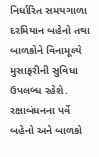નિર્ધારિત સમયગાળા દરમિયાન બહેનો તથા બાળકોને વિનામૂલ્યે મુસાફરીની સુવિધા ઉપલબ્ધ રહેશે. રક્ષાબંધનના પર્વે બહેનો અને બાળકો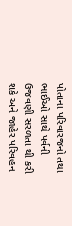પોતાના પરિવારજનો તથા ભાઈઓ સાથે પર્વની ઉજવણી સરળતા થી કરી શકે અને જાહેર પરિવહન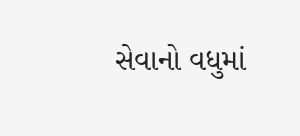સેવાનો વધુમાં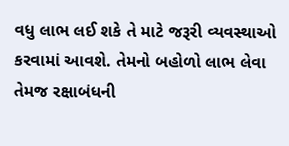વધુ લાભ લઈ શકે તે માટે જરૂરી વ્યવસ્થાઓ કરવામાં આવશે. તેમનો બહોળો લાભ લેવા તેમજ રક્ષાબંધની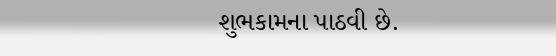શુભકામના પાઠવી છે.